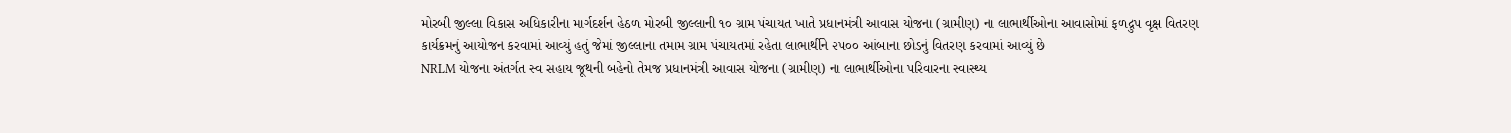મોરબી જીલ્લા વિકાસ અધિકારીના માર્ગદર્શન હેઠળ મોરબી જીલ્લાની ૧૦ ગ્રામ પંચાયત ખાતે પ્રધાનમંત્રી આવાસ યોજના (ગ્રામીણ) ના લાભાર્થીઓના આવાસોમાં ફળદ્રુપ વૃક્ષ વિતરણ કાર્યક્રમનું આયોજન કરવામાં આવ્યું હતું જેમાં જીલ્લાના તમામ ગ્રામ પંચાયતમાં રહેતા લાભાર્થીને ૨૫૦૦ આંબાના છોડનું વિતરણ કરવામાં આવ્યું છે
NRLM યોજના અંતર્ગત સ્વ સહાય જૂથની બહેનો તેમજ પ્રધાનમંત્રી આવાસ યોજના (ગ્રામીણ) ના લાભાર્થીઓના પરિવારના સ્વાસ્થ્ય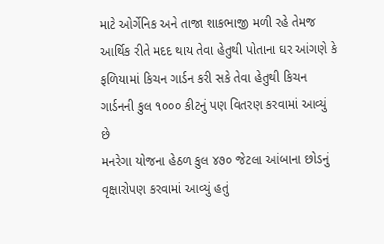માટે ઓર્ગેનિક અને તાજા શાકભાજી મળી રહે તેમજ આર્થિક રીતે મદદ થાય તેવા હેતુથી પોતાના ઘર આંગણે કે ફળિયામાં કિચન ગાર્ડન કરી સકે તેવા હેતુથી કિચન ગાર્ડનની કુલ ૧૦૦૦ કીટનું પણ વિતરણ કરવામાં આવ્યું છે
મનરેગા યોજના હેઠળ કુલ ૪૭૦ જેટલા આંબાના છોડનું વૃક્ષારોપણ કરવામાં આવ્યું હતું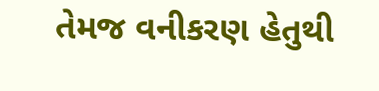તેમજ વનીકરણ હેતુથી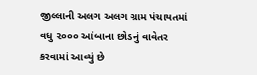જીલ્લાની અલગ અલગ ગ્રામ પંચાયતમાં વધુ ૨૦૦૦ આંબાના છોડનું વાવેતર કરવામાં આવ્યું છે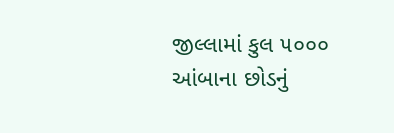જીલ્લામાં કુલ ૫૦૦૦ આંબાના છોડનું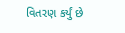વિતરણ કર્યું છે